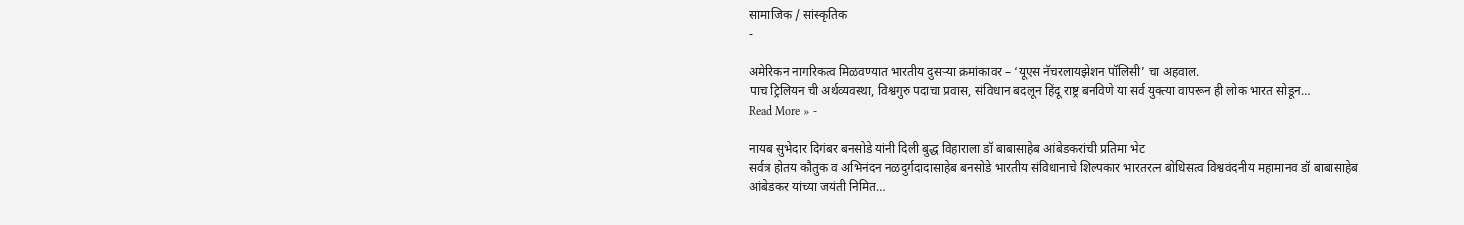सामाजिक / सांस्कृतिक
-

अमेरिकन नागरिकत्व मिळवण्यात भारतीय दुसऱ्या क्रमांकावर – ‘यूएस नॅचरलायझेशन पॉलिसी’ चा अहवाल.
पाच ट्रिलियन ची अर्थव्यवस्था, विश्वगुरु पदाचा प्रवास, संविधान बदलून हिंदू राष्ट्र बनविणे या सर्व युक्त्या वापरून ही लोक भारत सोडून…
Read More » -

नायब सुभेदार दिगंबर बनसोडे यांनी दिली बुद्ध विहाराला डॉ बाबासाहेब आंबेडकरांची प्रतिमा भेट
सर्वत्र होतय कौतुक व अभिनंदन नळदुर्गदादासाहेब बनसोडे भारतीय संविधानाचे शिल्पकार भारतरत्न बोधिसत्व विश्ववंदनीय महामानव डॉ बाबासाहेब आंबेडकर यांच्या जयंती निमित…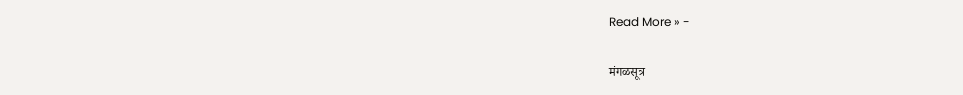Read More » -

मंगळसूत्र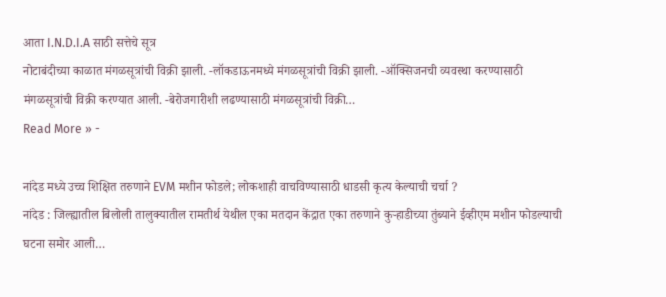आता I.N.D.I.A साठी सत्तेचे सूत्र
नोटाबंदीच्या काळात मंगळसूत्रांची विक्री झाली. -लॉकडाऊनमध्ये मंगळसूत्रांची विक्री झाली. -ऑक्सिजनची व्यवस्था करण्यासाठी मंगळसूत्रांची विक्री करण्यात आली. -बेरोजगारीशी लढण्यासाठी मंगळसूत्रांची विक्री…
Read More » -

नांदेड मध्ये उच्च शिक्षित तरुणाने EVM मशीन फोडले; लोकशाही वाचविण्यासाठी धाडसी कृत्य केल्याची चर्चा ?
नांदेड : जिल्ह्यातील बिलोली तालुक्यातील रामतीर्थ येथील एका मतदान केंद्रात एका तरुणाने कुऱ्हाडीच्या तुंब्याने ईव्हीएम मशीन फोडल्याची घटना समोर आली…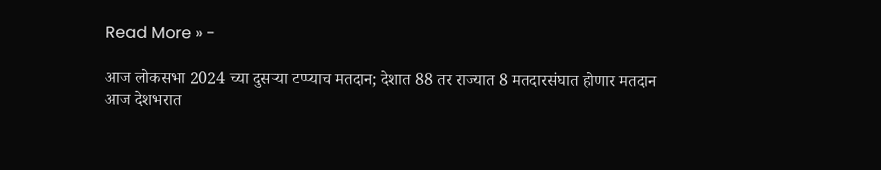Read More » -

आज लोकसभा 2024 च्या दुसऱ्या टप्प्याच मतदान; देशात 88 तर राज्यात 8 मतदारसंघात होणार मतदान
आज देशभरात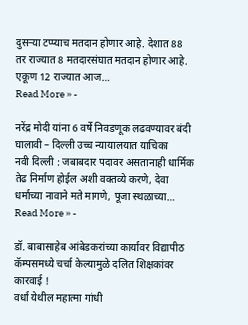दुसऱ्या टप्प्याच मतदान होणार आहे. देशात 88 तर राज्यात 8 मतदारसंघात मतदान होणार आहे. एकूण 12 राज्यात आज…
Read More » -

नरेंद्र मोदी यांना 6 वर्षे निवडणूक लढवण्यावर बंदी घालावी – दिल्ली उच्च न्यायालयात याचिका
नवी दिल्ली : जबाबदार पदावर असतानाही धार्मिक तेढ निर्माण होईल अशी वक्तव्ये करणे, देवा धर्माच्या नावाने मते मागणे, पूजा स्थळाच्या…
Read More » -

डॉ. बाबासाहेब आंबेडकरांच्या कार्यावर विद्यापीठ कॅम्पसमध्ये चर्चा केल्यामुळे दलित शिक्षकांवर कारवाई !
वर्धा येथील महात्मा गांधी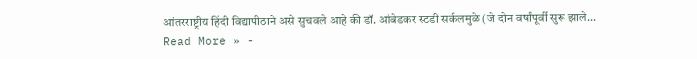आंतरराष्ट्रीय हिंदी विद्यापीठाने असे सुचवले आहे की डॉ. आंबेडकर स्टडी सर्कलमुळे (जे दोन वर्षांपूर्वी सुरू झाले…
Read More » -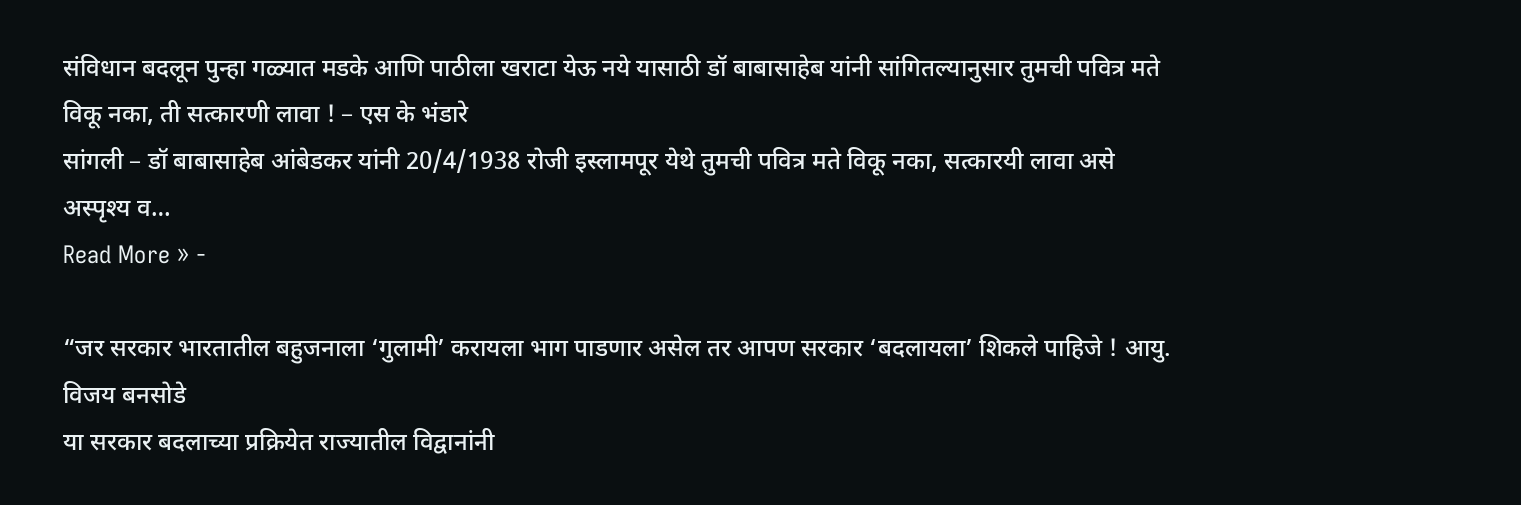संविधान बदलून पुन्हा गळ्यात मडके आणि पाठीला खराटा येऊ नये यासाठी डॉ बाबासाहेब यांनी सांगितल्यानुसार तुमची पवित्र मते विकू नका, ती सत्कारणी लावा ! – एस के भंडारे
सांगली – डॉ बाबासाहेब आंबेडकर यांनी 20/4/1938 रोजी इस्लामपूर येथे तुमची पवित्र मते विकू नका, सत्कारयी लावा असे अस्पृश्य व…
Read More » -

“जर सरकार भारतातील बहुजनाला ‘गुलामी’ करायला भाग पाडणार असेल तर आपण सरकार ‘बदलायला’ शिकले पाहिजे ! आयु. विजय बनसोडे
या सरकार बदलाच्या प्रक्रियेत राज्यातील विद्वानांनी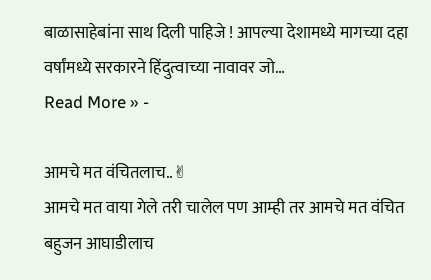बाळासाहेबांना साथ दिली पाहिजे ! आपल्या देशामध्ये मागच्या दहा वर्षांमध्ये सरकारने हिंदुत्वाच्या नावावर जो…
Read More » -

आमचे मत वंचितलाच..✌
आमचे मत वाया गेले तरी चालेल पण आम्ही तर आमचे मत वंचित बहुजन आघाडीलाच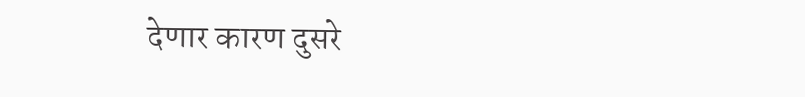देणार कारण दुसरे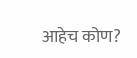आहेच कोण?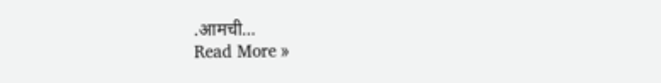.आमची…
Read More »